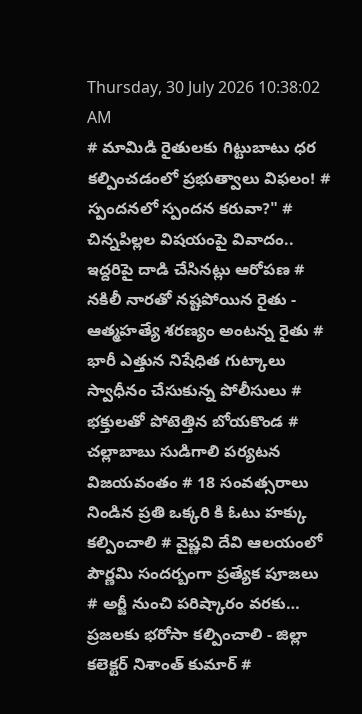Thursday, 30 July 2026 10:38:02 AM
# మామిడి రైతులకు గిట్టుబాటు ధర కల్పించడంలో ప్రభుత్వాలు విఫలం! # స్పందనలో స్పందన కరువా?" # చిన్నపిల్లల విషయంపై వివాదం.. ఇద్దరిపై దాడి చేసినట్లు ఆరోపణ # నకిలీ నారతో నష్టపోయిన రైతు - ఆత్మహత్యే శరణ్యం అంటన్న రైతు # భారీ ఎత్తున నిషేధిత గుట్కాలు స్వాధీనం చేసుకున్న పోలీసులు # భక్తులతో పోటెత్తిన బోయకొండ # చల్లాబాబు సుడిగాలి పర్యటన విజయవంతం # 18 సంవత్సరాలు నిండిన ప్రతి ఒక్కరి కి ఓటు హక్కు కల్పించాలి # వైష్ణవి దేవి ఆలయంలో పౌర్ణమి సందర్బంగా ప్రత్యేక పూజలు # అర్జీ నుంచి పరిష్కారం వరకు… ప్రజలకు భరోసా కల్పించాలి - జిల్లా కలెక్టర్ నిశాంత్ కుమార్ #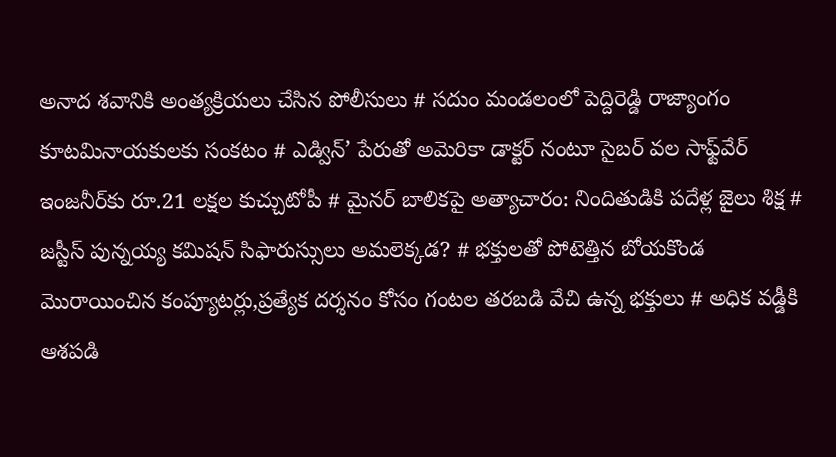అనాద శవానికి అంత్యక్రియలు చేసిన పోలీసులు # సదుం మండలంలో పెద్దిరెడ్డి రాజ్యాంగం కూటమినాయకులకు సంకటం # ఎడ్విన్’ పేరుతో అమెరికా డాక్టర్ నంటూ సైబర్ వల సాఫ్ట్‌వేర్ ఇంజనీర్‌కు రూ.21 లక్షల కుచ్చుటోపీ # మైనర్ బాలికపై అత్యాచారం: నిందితుడికి పదేళ్ల జైలు శిక్ష # జస్టీస్ పున్నయ్య కమిషన్ సిఫారుస్సులు అమలెక్కడ? # భక్తులతో పోటెత్తిన బోయకొండ మొరాయించిన కంప్యూటర్లు,ప్రత్యేక దర్శనం కోసం గంటల తరబడి వేచి ఉన్న భక్తులు # అధిక వడ్డీకి ఆశపడి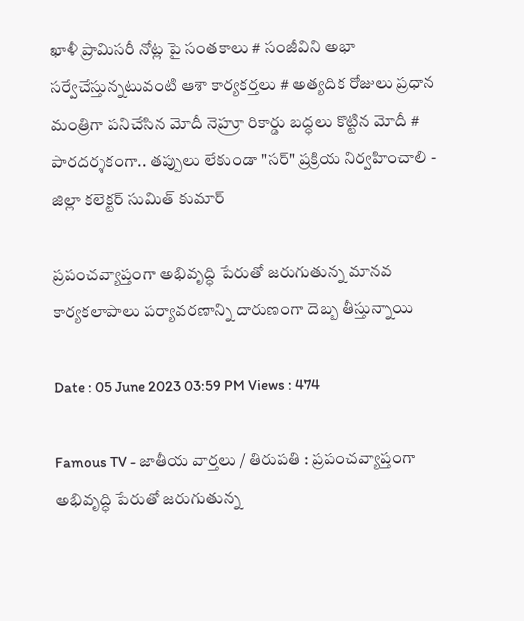ఖాళీ ప్రామిసరీ నోట్ల పై సంతకాలు # సంజీవిని అభా సర్వేచేస్తున్నటువంటి ఆశా కార్యకర్తలు # అత్యదిక రోజులు ప్రధాన మంత్రిగా పనిచేసిన మోదీ నెహ్రూ రికార్డు బద్ధలు కొట్టిన మోదీ # పారదర్శకంగా.. తప్పులు లేకుండా "సర్" ప్రక్రియ నిర్వహించాలి - జిల్లా కలెక్టర్ సుమిత్ కుమార్

ప్రపంచవ్యాప్తంగా అభివృద్ధి పేరుతో జరుగుతున్న మానవ కార్యకలాపాలు పర్యావరణాన్ని దారుణంగా దెబ్బ తీస్తున్నాయి

Date : 05 June 2023 03:59 PM Views : 474

Famous TV - జాతీయ వార్తలు / తిరుపతి : ప్రపంచవ్యాప్తంగా అభివృద్ధి పేరుతో జరుగుతున్న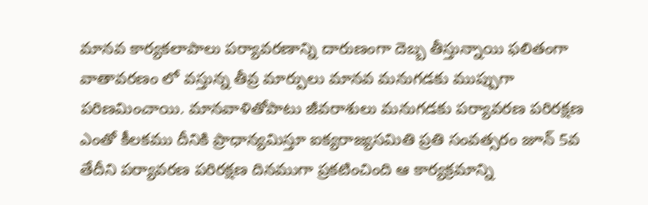మానవ కార్యకలాపాలు పర్యావరణాన్ని దారుణంగా దెబ్బ తీస్తున్నాయి ఫలితంగా వాతావరణం లో వస్తున్న తీవ్ర మార్పులు మానవ మనుగడకు ముప్పుగా పరిణమించాయి. మానవాళితోపాటు జీవరాశులు మనుగడకు పర్యావరణ పరిరక్షణ ఎంతో కీలకము దీనికి ప్రాధాన్యమిస్తూ ఐక్యరాజ్యసమితి ప్రతి సంవత్సరం జూన్ 5వ తేదీని పర్యావరణ పరిరక్షణ దినముగా ప్రకటించింది ఆ కార్యక్రమాన్ని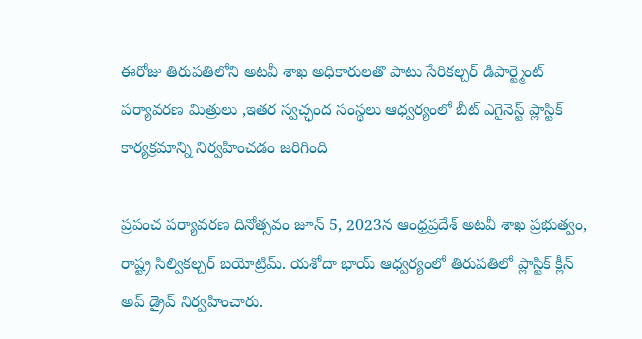ఈరోజు తిరుపతిలోని అటవీ శాఖ అధికారులతొ పాటు సేరికల్చర్ డిపార్ట్మెంట్ పర్యావరణ మిత్రులు ,ఇతర స్వచ్ఛంద సంస్థలు ఆధ్వర్యంలో బీట్ ఎగైనెస్ట్ ప్లాస్టిక్ కార్యక్రమాన్ని నిర్వహించడం జరిగింది

ప్రపంచ పర్యావరణ దినోత్సవం జూన్ 5, 2023న ఆంధ్రప్రదేశ్ అటవీ శాఖ ప్రభుత్వం, రాష్ట్ర సిల్వికల్చర్ బయోట్రిమ్. యశోదా భాయ్ ఆధ్వర్యంలో తిరుపతిలో ప్లాస్టిక్ క్లీన్ అప్ డ్రైవ్ నిర్వహించారు.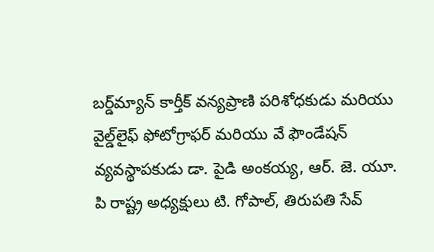బర్డ్‌మ్యాన్ కార్తీక్ వన్యప్రాణి పరిశోధకుడు మరియు వైల్డ్‌లైఫ్ ఫోటోగ్రాఫర్ మరియు వే ఫౌండేషన్ వ్యవస్థాపకుడు డా. పైడి అంకయ్య, ఆర్. జె. యూ. పి రాష్ట్ర అధ్యక్షులు టి. గోపాల్, తిరుపతి సేవ్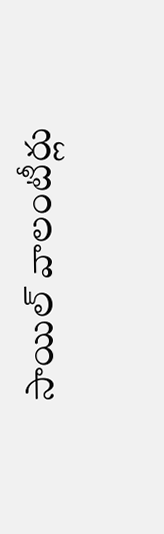సాయిల్ వాలంటీర్లు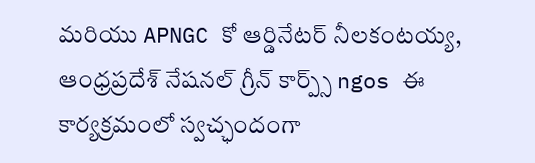మరియు APNGC కో ఆర్డినేటర్ నీలకంటయ్య, ఆంధ్రప్రదేశ్ నేషనల్ గ్రీన్ కార్ప్స్ ngos ఈ కార్యక్రమంలో స్వచ్ఛందంగా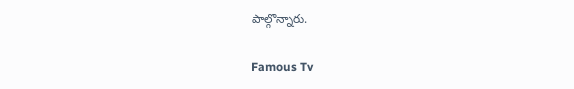పాల్గొన్నారు.

Famous Tv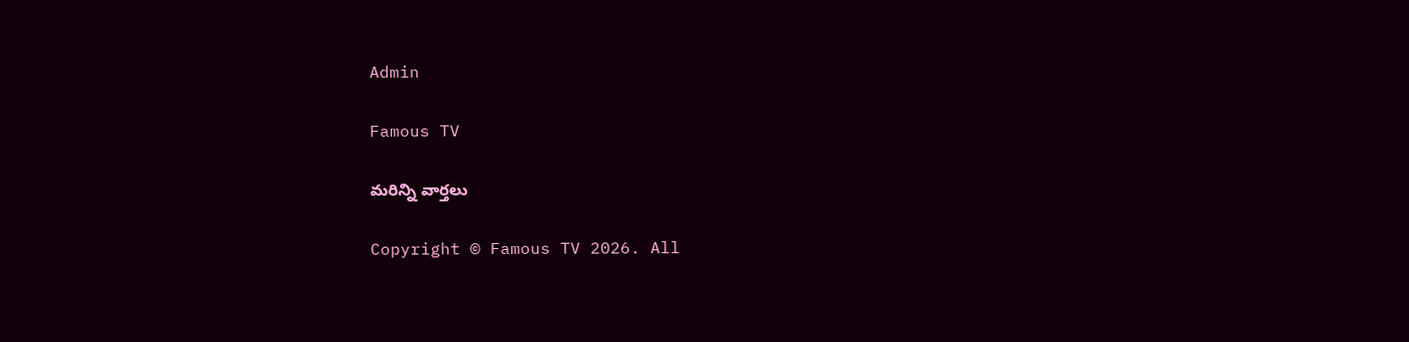Admin

Famous TV

మరిన్ని వార్తలు

Copyright © Famous TV 2026. All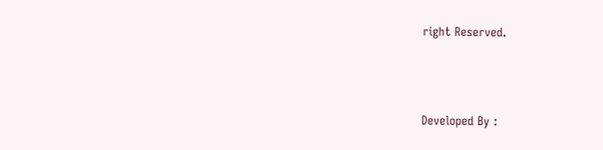right Reserved.



Developed By :